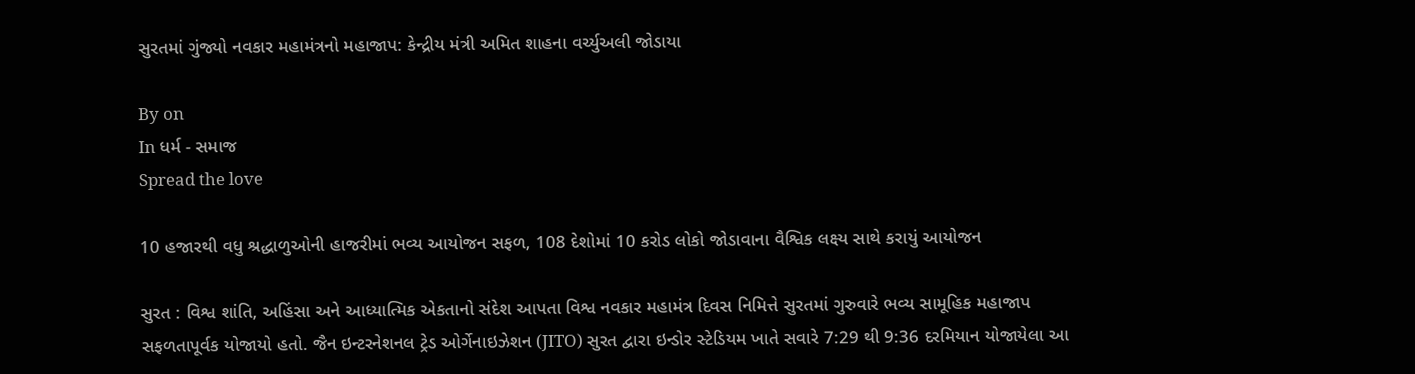સુરતમાં ગુંજ્યો નવકાર મહામંત્રનો મહાજાપ: કેન્દ્રીય મંત્રી અમિત શાહના વર્ચ્યુઅલી જોડાયા

By on
In ધર્મ - સમાજ
Spread the love

10 હજારથી વધુ શ્રદ્ધાળુઓની હાજરીમાં ભવ્ય આયોજન સફળ, 108 દેશોમાં 10 કરોડ લોકો જોડાવાના વૈશ્વિક લક્ષ્ય સાથે કરાયું આયોજન

સુરત : વિશ્વ શાંતિ, અહિંસા અને આધ્યાત્મિક એકતાનો સંદેશ આપતા વિશ્વ નવકાર મહામંત્ર દિવસ નિમિત્તે સુરતમાં ગુરુવારે ભવ્ય સામૂહિક મહાજાપ સફળતાપૂર્વક યોજાયો હતો. જૈન ઇન્ટરનેશનલ ટ્રેડ ઓર્ગેનાઇઝેશન (JITO) સુરત દ્વારા ઇન્ડોર સ્ટેડિયમ ખાતે સવારે 7:29 થી 9:36 દરમિયાન યોજાયેલા આ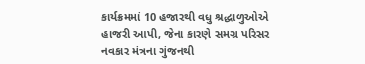કાર્યક્રમમાં 10 હજારથી વધુ શ્રદ્ધાળુઓએ હાજરી આપી, જેના કારણે સમગ્ર પરિસર નવકાર મંત્રના ગુંજનથી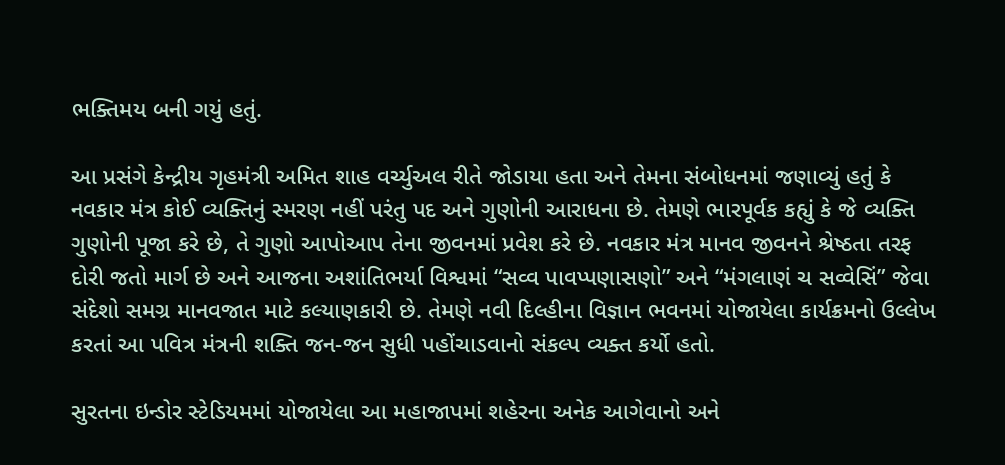ભક્તિમય બની ગયું હતું.

આ પ્રસંગે કેન્દ્રીય ગૃહમંત્રી અમિત શાહ વર્ચ્યુઅલ રીતે જોડાયા હતા અને તેમના સંબોધનમાં જણાવ્યું હતું કે નવકાર મંત્ર કોઈ વ્યક્તિનું સ્મરણ નહીં પરંતુ પદ અને ગુણોની આરાધના છે. તેમણે ભારપૂર્વક કહ્યું કે જે વ્યક્તિ ગુણોની પૂજા કરે છે, તે ગુણો આપોઆપ તેના જીવનમાં પ્રવેશ કરે છે. નવકાર મંત્ર માનવ જીવનને શ્રેષ્ઠતા તરફ દોરી જતો માર્ગ છે અને આજના અશાંતિભર્યા વિશ્વમાં “સવ્વ પાવપ્પણાસણો” અને “મંગલાણં ચ સવ્વેસિં” જેવા સંદેશો સમગ્ર માનવજાત માટે કલ્યાણકારી છે. તેમણે નવી દિલ્હીના વિજ્ઞાન ભવનમાં યોજાયેલા કાર્યક્રમનો ઉલ્લેખ કરતાં આ પવિત્ર મંત્રની શક્તિ જન-જન સુધી પહોંચાડવાનો સંકલ્પ વ્યક્ત કર્યો હતો.

સુરતના ઇન્ડોર સ્ટેડિયમમાં યોજાયેલા આ મહાજાપમાં શહેરના અનેક આગેવાનો અને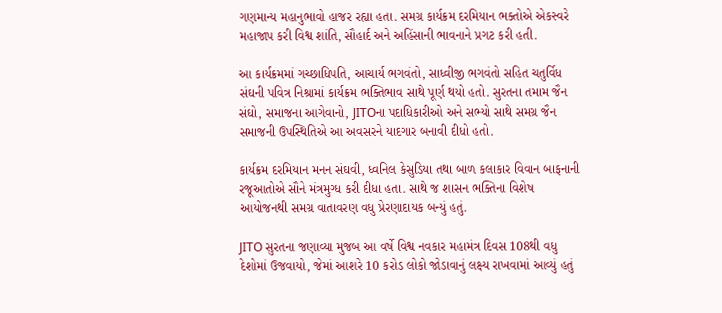ગણમાન્ય મહાનુભાવો હાજર રહ્યા હતા. સમગ્ર કાર્યક્રમ દરમિયાન ભક્તોએ એકસ્વરે મહાજાપ કરી વિશ્વ શાંતિ, સૌહાર્દ અને અહિંસાની ભાવનાને પ્રગટ કરી હતી.

આ કાર્યક્રમમાં ગચ્છાધિપતિ, આચાર્ય ભગવંતો, સાધ્વીજી ભગવંતો સહિત ચતુર્વિધ સંઘની પવિત્ર નિશ્રામાં કાર્યક્રમ ભક્તિભાવ સાથે પૂર્ણ થયો હતો. સુરતના તમામ જૈન સંઘો, સમાજના આગેવાનો, JITOના પદાધિકારીઓ અને સભ્યો સાથે સમગ્ર જૈન સમાજની ઉપસ્થિતિએ આ અવસરને યાદગાર બનાવી દીધો હતો.

કાર્યક્રમ દરમિયાન મનન સંઘવી, ધ્વનિલ કેસુડિયા તથા બાળ કલાકાર વિવાન બાફનાની રજૂઆતોએ સૌને મંત્રમુગ્ધ કરી દીધા હતા. સાથે જ શાસન ભક્તિના વિશેષ આયોજનથી સમગ્ર વાતાવરણ વધુ પ્રેરણાદાયક બન્યું હતું.

JITO સુરતના જણાવ્યા મુજબ આ વર્ષે વિશ્વ નવકાર મહામંત્ર દિવસ 108થી વધુ દેશોમાં ઉજવાયો, જેમાં આશરે 10 કરોડ લોકો જોડાવાનું લક્ષ્ય રાખવામાં આવ્યું હતું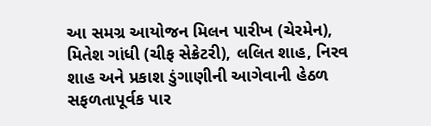આ સમગ્ર આયોજન મિલન પારીખ (ચેરમેન), મિતેશ ગાંધી (ચીફ સેક્રેટરી), લલિત શાહ, નિરવ શાહ અને પ્રકાશ ડુંગાણીની આગેવાની હેઠળ સફળતાપૂર્વક પાર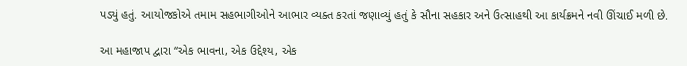પડ્યું હતું. આયોજકોએ તમામ સહભાગીઓને આભાર વ્યક્ત કરતાં જણાવ્યું હતું કે સૌના સહકાર અને ઉત્સાહથી આ કાર્યક્રમને નવી ઊંચાઈ મળી છે.

આ મહાજાપ દ્વારા “એક ભાવના, એક ઉદ્દેશ્ય, એક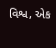વિશ્વ, એક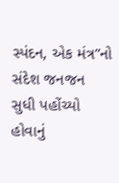સ્પંદન, એક મંત્ર”નો સંદેશ જનજન સુધી પહોંચ્યો હોવાનું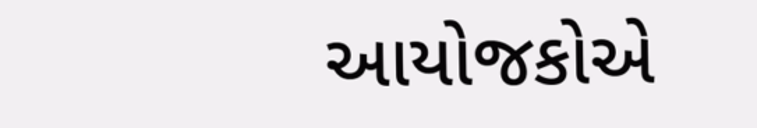આયોજકોએ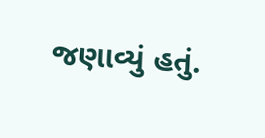જણાવ્યું હતું.